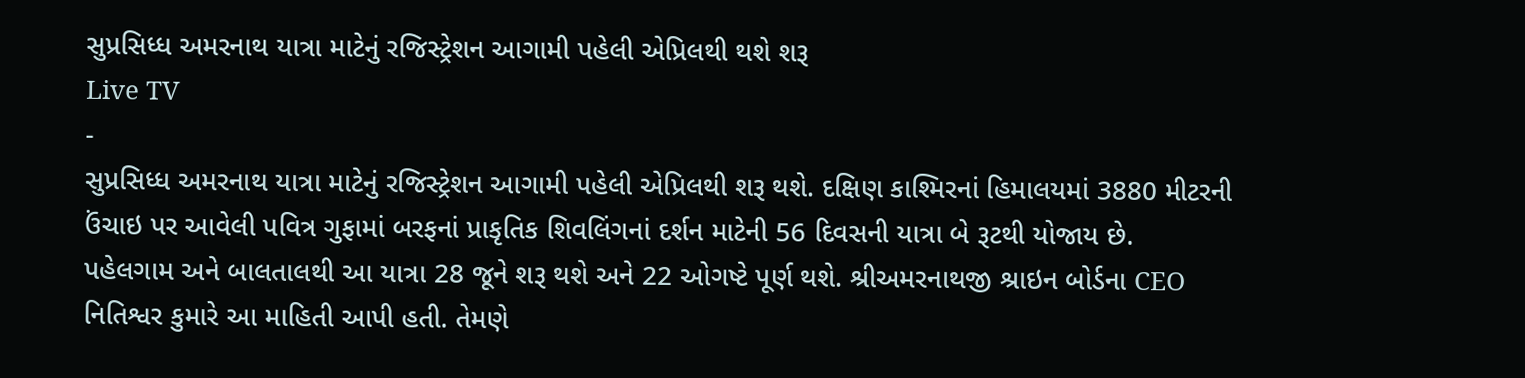સુપ્રસિધ્ધ અમરનાથ યાત્રા માટેનું રજિસ્ટ્રેશન આગામી પહેલી એપ્રિલથી થશે શરૂ
Live TV
-
સુપ્રસિધ્ધ અમરનાથ યાત્રા માટેનું રજિસ્ટ્રેશન આગામી પહેલી એપ્રિલથી શરૂ થશે. દક્ષિણ કાશ્મિરનાં હિમાલયમાં 3880 મીટરની ઉંચાઇ પર આવેલી પવિત્ર ગુફામાં બરફનાં પ્રાકૃતિક શિવલિંગનાં દર્શન માટેની 56 દિવસની યાત્રા બે રૂટથી યોજાય છે.
પહેલગામ અને બાલતાલથી આ યાત્રા 28 જૂને શરૂ થશે અને 22 ઓગષ્ટે પૂર્ણ થશે. શ્રીઅમરનાથજી શ્રાઇન બોર્ડના CEO નિતિશ્વર કુમારે આ માહિતી આપી હતી. તેમણે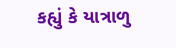કહ્યું કે યાત્રાળુ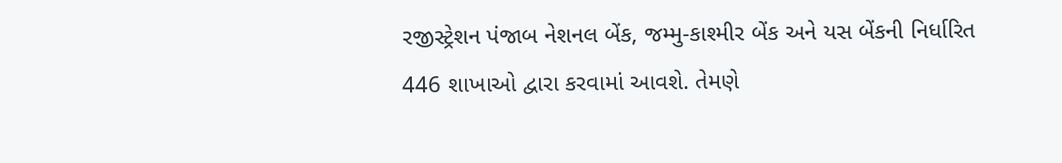રજીસ્ટ્રેશન પંજાબ નેશનલ બેંક, જમ્મુ-કાશ્મીર બેંક અને યસ બેંકની નિર્ધારિત 446 શાખાઓ દ્વારા કરવામાં આવશે. તેમણે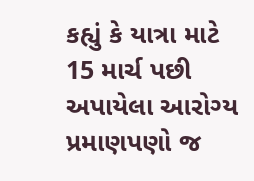કહ્યું કે યાત્રા માટે 15 માર્ચ પછી અપાયેલા આરોગ્ય પ્રમાણપણો જ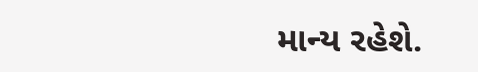માન્ય રહેશે.